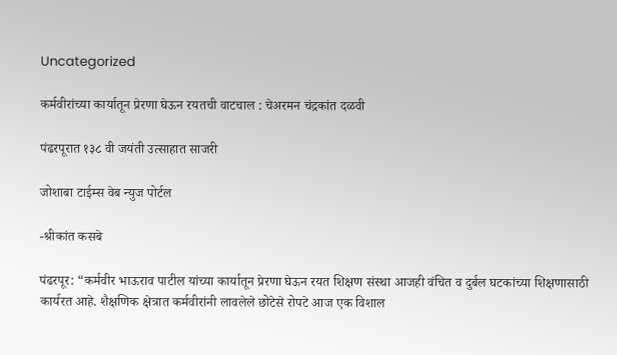Uncategorized

कर्मवीरांच्या कार्यातून प्रेरणा घेऊन रयतची वाटचाल : चेअरमन चंद्रकांत दळवी

पंढरपूरात १३८ वी जयंती उत्साहात साजरी

जोशाबा टाईम्स वेब न्युज पोर्टल

-श्रीकांत कसबे

पंढरपूर: “कर्मवीर भाऊराव पाटील यांच्या कार्यातून प्रेरणा घेऊन रयत शिक्षण संस्था आजही वंचित व दुर्बल घटकांच्या शिक्षणासाठी कार्यरत आहे. शैक्षणिक क्षेत्रात कर्मवीरांनी लावलेले छोटेसे रोपटे आज एक विशाल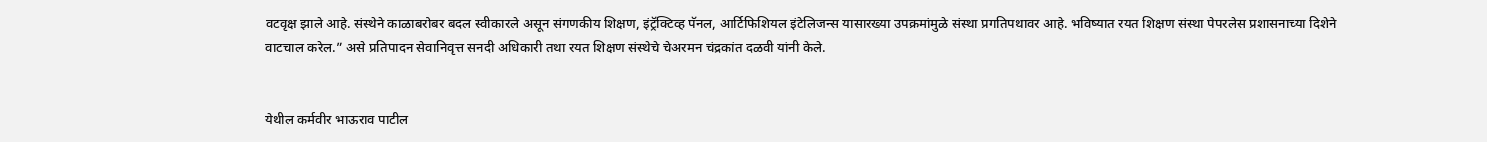वटवृक्ष झाले आहे. संस्थेने काळाबरोबर बदल स्वीकारले असून संगणकीय शिक्षण, इंट्रॅक्टिव्ह पॅनल, आर्टिफिशियल इंटेलिजन्स यासारख्या उपक्रमांमुळे संस्था प्रगतिपथावर आहे. भविष्यात रयत शिक्षण संस्था पेपरलेस प्रशासनाच्या दिशेने वाटचाल करेल.” असे प्रतिपादन सेवानिवृत्त सनदी अधिकारी तथा रयत शिक्षण संस्थेचे चेअरमन चंद्रकांत दळवी यांनी केले.


येथील कर्मवीर भाऊराव पाटील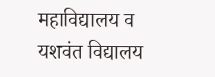महाविद्यालय व यशवंत विद्यालय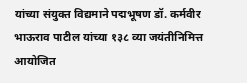यांच्या संयुक्त विद्यमाने पद्मभूषण डॉ. कर्मवीर भाऊराव पाटील यांच्या १३८ व्या जयंतीनिमित्त आयोजित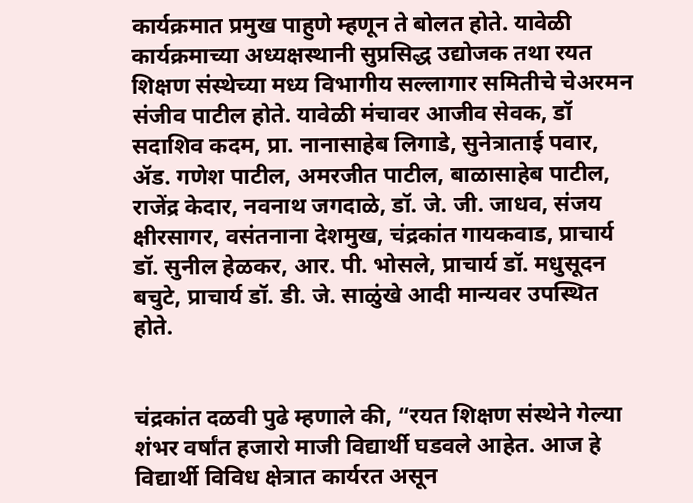कार्यक्रमात प्रमुख पाहुणे म्हणून ते बोलत होते. यावेळी कार्यक्रमाच्या अध्यक्षस्थानी सुप्रसिद्ध उद्योजक तथा रयत शिक्षण संस्थेच्या मध्य विभागीय सल्लागार समितीचे चेअरमन संजीव पाटील होते. यावेळी मंचावर आजीव सेवक, डॉ सदाशिव कदम, प्रा. नानासाहेब लिगाडे, सुनेत्राताई पवार, ॲड. गणेश पाटील, अमरजीत पाटील, बाळासाहेब पाटील, राजेंद्र केदार, नवनाथ जगदाळे, डॉ. जे. जी. जाधव, संजय क्षीरसागर, वसंतनाना देशमुख, चंद्रकांत गायकवाड, प्राचार्य डॉ. सुनील हेळकर, आर. पी. भोसले, प्राचार्य डॉ. मधुसूदन बचुटे, प्राचार्य डॉ. डी. जे. साळुंखे आदी मान्यवर उपस्थित होते.


चंद्रकांत दळवी पुढे म्हणाले की, “रयत शिक्षण संस्थेने गेल्या शंभर वर्षांत हजारो माजी विद्यार्थी घडवले आहेत. आज हे विद्यार्थी विविध क्षेत्रात कार्यरत असून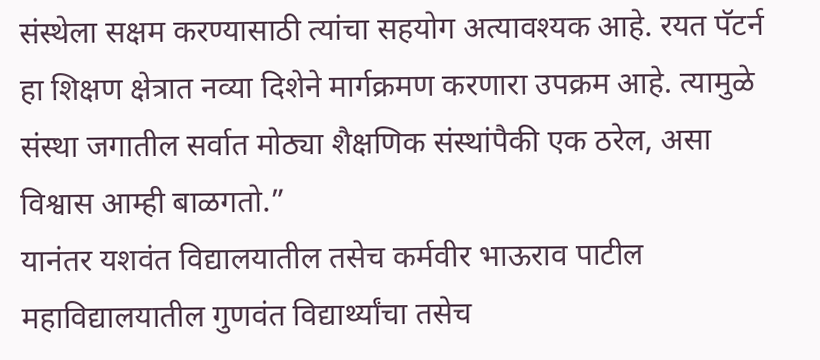संस्थेला सक्षम करण्यासाठी त्यांचा सहयोग अत्यावश्यक आहे. रयत पॅटर्न हा शिक्षण क्षेत्रात नव्या दिशेने मार्गक्रमण करणारा उपक्रम आहे. त्यामुळे संस्था जगातील सर्वात मोठ्या शैक्षणिक संस्थांपैकी एक ठरेल, असा विश्वास आम्ही बाळगतो.”
यानंतर यशवंत विद्यालयातील तसेच कर्मवीर भाऊराव पाटील महाविद्यालयातील गुणवंत विद्यार्थ्यांचा तसेच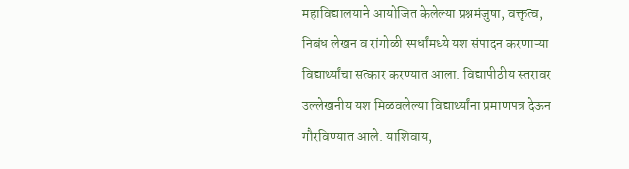महाविद्यालयाने आयोजित केलेल्या प्रश्नमंजुषा, वक्तृत्व, निबंध लेखन व रांगोळी स्पर्धांमध्ये यश संपादन करणाऱ्या विद्यार्थ्यांचा सत्कार करण्यात आला. विद्यापीठीय स्तरावर उल्लेखनीय यश मिळवलेल्या विद्यार्थ्यांना प्रमाणपत्र देऊन गौरविण्यात आले. याशिवाय,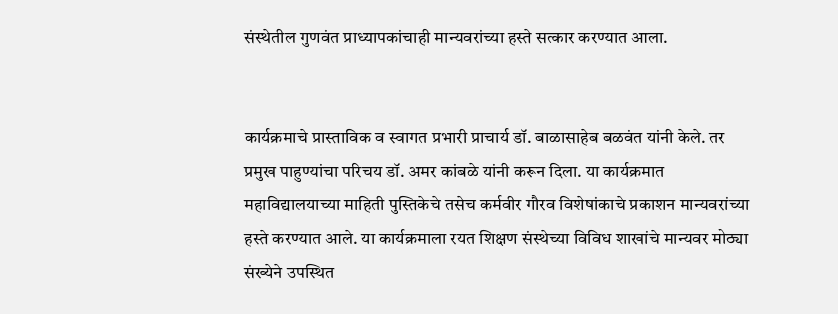संस्थेतील गुणवंत प्राध्यापकांचाही मान्यवरांच्या हस्ते सत्कार करण्यात आला.


कार्यक्रमाचे प्रास्ताविक व स्वागत प्रभारी प्राचार्य डॉ. बाळासाहेब बळवंत यांनी केले. तर प्रमुख पाहुण्यांचा परिचय डॉ. अमर कांबळे यांनी करून दिला. या कार्यक्रमात महाविद्यालयाच्या माहिती पुस्तिकेचे तसेच कर्मवीर गौरव विशेषांकाचे प्रकाशन मान्यवरांच्या हस्ते करण्यात आले. या कार्यक्रमाला रयत शिक्षण संस्थेच्या विविध शाखांचे मान्यवर मोठ्या संख्येने उपस्थित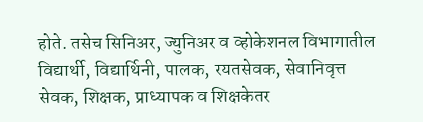होते. तसेच सिनिअर, ज्युनिअर व व्होकेशनल विभागातील विद्यार्थी, विद्यार्थिनी, पालक, रयतसेवक, सेवानिवृत्त सेवक, शिक्षक, प्राध्यापक व शिक्षकेतर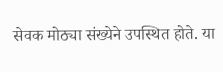सेवक मोठ्या संख्येने उपस्थित होते. या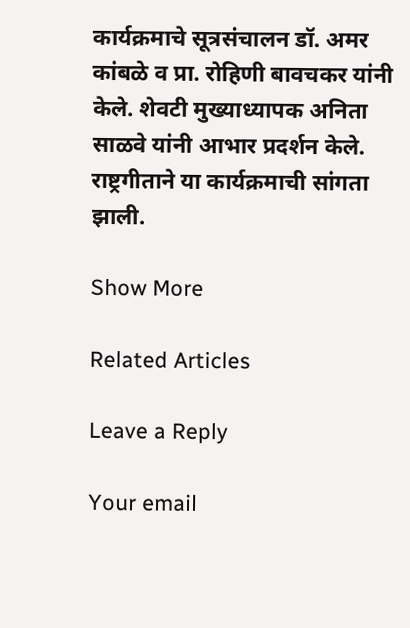कार्यक्रमाचे सूत्रसंचालन डॉ. अमर कांबळे व प्रा. रोहिणी बावचकर यांनी केले. शेवटी मुख्याध्यापक अनिता साळवे यांनी आभार प्रदर्शन केले. राष्ट्रगीताने या कार्यक्रमाची सांगता झाली.

Show More

Related Articles

Leave a Reply

Your email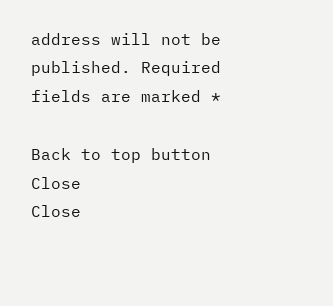address will not be published. Required fields are marked *

Back to top button
Close
Close